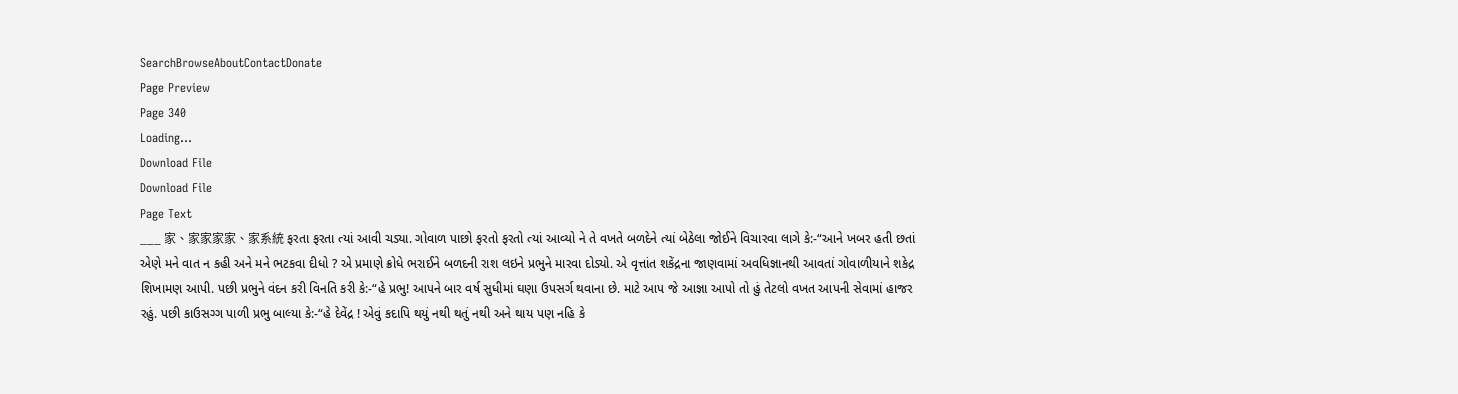SearchBrowseAboutContactDonate
Page Preview
Page 340
Loading...
Download File
Download File
Page Text
___ 家、家家家家、家系統 ફરતા ફરતા ત્યાં આવી ચડ્યા. ગોવાળ પાછો ફરતો ફરતો ત્યાં આવ્યો ને તે વખતે બળદેને ત્યાં બેઠેલા જોઈને વિચારવા લાગે કે:-“આને ખબર હતી છતાં એણે મને વાત ન કહી અને મને ભટકવા દીધો ? એ પ્રમાણે ક્રોધે ભરાઈને બળદની રાશ લઇને પ્રભુને મારવા દોડ્યો. એ વૃત્તાંત શકેંદ્રના જાણવામાં અવધિજ્ઞાનથી આવતાં ગોવાળીયાને શકેદ્ર શિખામણ આપી. પછી પ્રભુને વંદન કરી વિનતિ કરી કે:-“હે પ્રભુ! આપને બાર વર્ષ સુધીમાં ઘણા ઉપસર્ગ થવાના છે. માટે આપ જે આજ્ઞા આપો તો હું તેટલો વખત આપની સેવામાં હાજર રહું. પછી કાઉસગ્ગ પાળી પ્રભુ બાલ્યા કે:-“હે દેવેંદ્ર ! એવું કદાપિ થયું નથી થતું નથી અને થાય પણ નહિ કે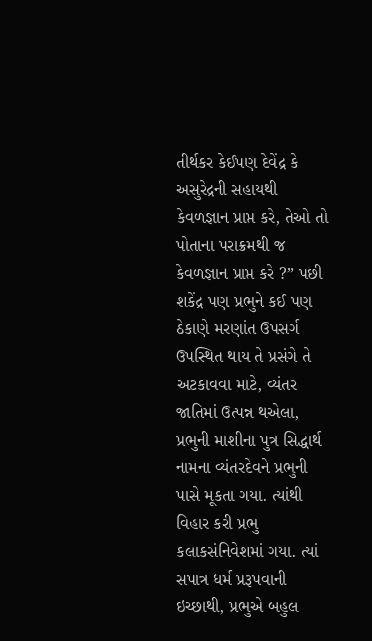તીર્થકર કેઈપણ દેવેંદ્ર કે અસુરેદ્રની સહાયથી કેવળજ્ઞાન પ્રાપ્ત કરે, તેઓ તો પોતાના પરાક્રમથી જ કેવળજ્ઞાન પ્રાપ્ત કરે ?” પછી શકેંદ્ર પણ પ્રભુને કઈ પણ ઠેકાણે મરણાંત ઉપસર્ગ ઉપસ્થિત થાય તે પ્રસંગે તે અટકાવવા માટે, વ્યંતર જાતિમાં ઉત્પન્ન થએલા, પ્રભુની માશીના પુત્ર સિદ્ધાર્થ નામના વ્યંતરદેવને પ્રભુની પાસે મૂકતા ગયા. ત્યાંથી વિહાર કરી પ્રભુ કલાકસંનિવેશમાં ગયા. ત્યાં સપાત્ર ધર્મ પ્રરૂપવાની ઇચ્છાથી, પ્રભુએ બહુલ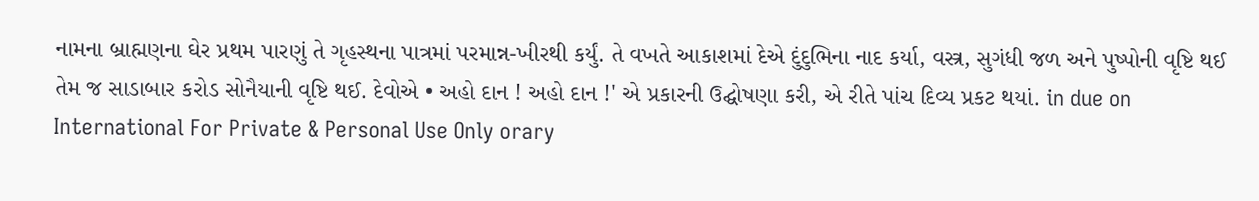નામના બ્રાહ્મણના ઘેર પ્રથમ પારણું તે ગૃહસ્થના પાત્રમાં પરમાન્ન-ખીરથી કર્યું. તે વખતે આકાશમાં દેએ દુંદુભિના નાદ કર્યા, વસ્ત્ર, સુગંધી જળ અને પુષ્પોની વૃષ્ટિ થઈ તેમ જ સાડાબાર કરોડ સોનૈયાની વૃષ્ટિ થઈ. દેવોએ • અહો દાન ! અહો દાન !' એ પ્રકારની ઉદ્ઘોષણા કરી, એ રીતે પાંચ દિવ્ય પ્રકટ થયાં. in due on International For Private & Personal Use Only orary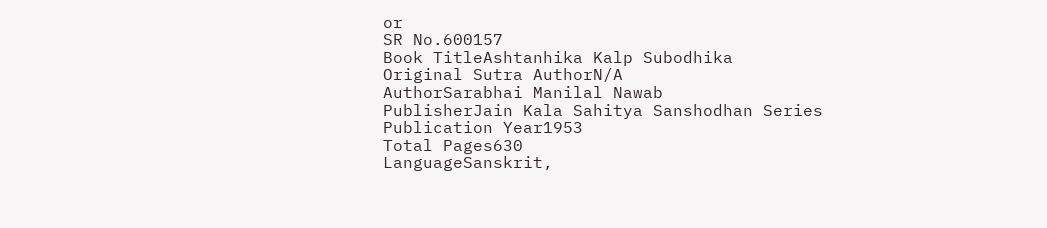or
SR No.600157
Book TitleAshtanhika Kalp Subodhika
Original Sutra AuthorN/A
AuthorSarabhai Manilal Nawab
PublisherJain Kala Sahitya Sanshodhan Series
Publication Year1953
Total Pages630
LanguageSanskrit,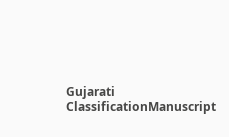Gujarati
ClassificationManuscript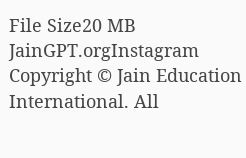File Size20 MB
JainGPT.orgInstagram
Copyright © Jain Education International. All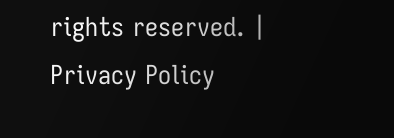rights reserved. | Privacy Policy